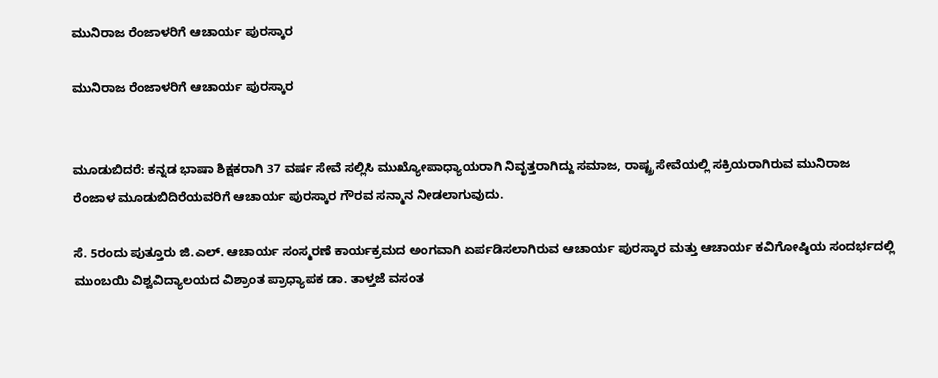ಮುನಿರಾಜ ರೆಂಜಾಳರಿಗೆ ಆಚಾರ್ಯ ಪುರಸ್ಕಾರ

ಮುನಿರಾಜ ರೆಂಜಾಳರಿಗೆ ಆಚಾರ್ಯ ಪುರಸ್ಕಾರ


ಮೂಡುಬಿದರೆ: ಕನ್ನಡ ಭಾಷಾ ಶಿಕ್ಷಕರಾಗಿ 37 ವರ್ಷ ಸೇವೆ ಸಲ್ಲಿಸಿ ಮುಖ್ಯೋಪಾಧ್ಯಾಯರಾಗಿ ನಿವೃತ್ತರಾಗಿದ್ದು ಸಮಾಜ, ರಾಷ್ಟ್ರ ‌ಸೇವೆಯಲ್ಲಿ ಸಕ್ರಿಯರಾಗಿರುವ ಮುನಿರಾಜ ರೆಂಜಾಳ ಮೂಡುಬಿದಿರೆಯವರಿಗೆ ಆಚಾರ್ಯ ಪುರಸ್ಕಾರ ಗೌರವ ಸನ್ಮಾನ ನೀಡಲಾಗುವುದು.

ಸೆ. 5ರಂದು ಪುತ್ತೂರು ಜಿ.ಎಲ್. ಆಚಾರ್ಯ ಸಂಸ್ಮರಣೆ ಕಾರ್ಯಕ್ರಮದ ಅಂಗವಾಗಿ ಏರ್ಪಡಿಸಲಾಗಿರುವ ಆಚಾರ್ಯ ಪುರಸ್ಕಾರ ಮತ್ತು ಆಚಾರ್ಯ ಕವಿಗೋಷ್ಠಿಯ ಸಂದರ್ಭದಲ್ಲಿ ಮುಂಬಯಿ ವಿಶ್ವವಿದ್ಯಾಲಯದ ವಿಶ್ರಾಂತ ಪ್ರಾಧ್ಯಾಪಕ ಡಾ. ತಾಳ್ತಜೆ ವಸಂತ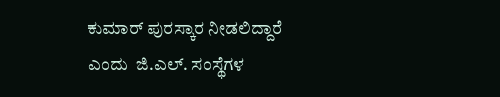ಕುಮಾರ್ ಪುರಸ್ಕಾರ ನೀಡಲಿದ್ದಾರೆ ಎಂದು  ಜಿ.ಎಲ್. ಸಂಸ್ಥೆಗಳ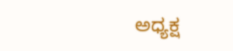ಅಧ್ಯಕ್ಷ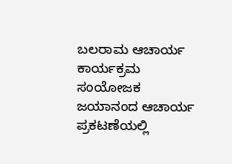ಬಲರಾಮ ಆಚಾರ್ಯ ಕಾರ್ಯಕ್ರಮ ಸಂಯೋಜಕ ಜಯಾನಂದ ಆಚಾರ್ಯ ಪ್ರಕಟಣೆಯಲ್ಲಿ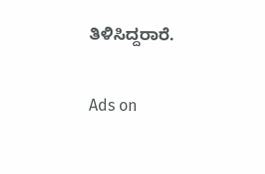ತಿಳಿಸಿದ್ದರಾರೆ.

Ads on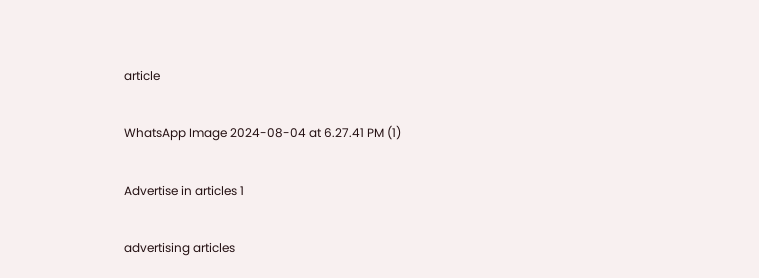article

WhatsApp Image 2024-08-04 at 6.27.41 PM (1)

Advertise in articles 1

advertising articles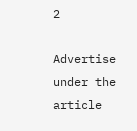2

Advertise under the article